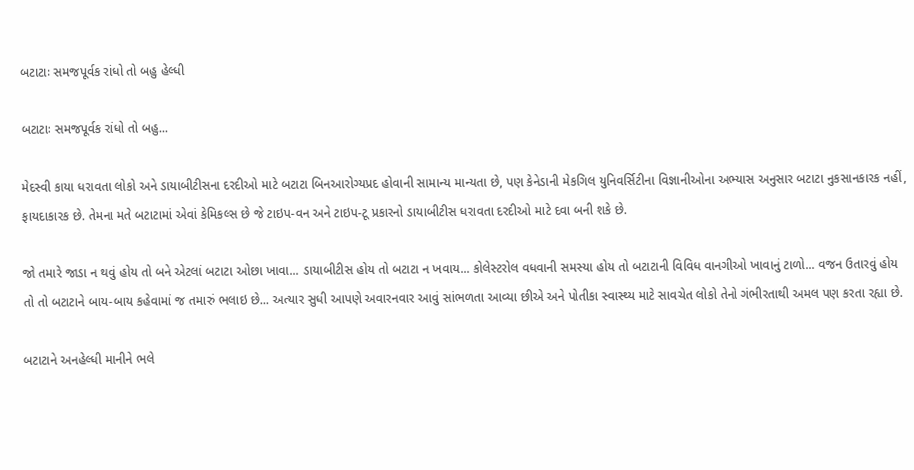બટાટાઃ સમજપૂર્વક રાંધો તો બહુ હેલ્ધી

બટાટાઃ સમજપૂર્વક રાંધો તો બહુ...

મેદસ્વી કાયા ધરાવતા લોકો અને ડાયાબીટીસના દરદીઓ માટે બટાટા બિનઆરોગ્યપ્રદ હોવાની સામાન્ય માન્યતા છે, પણ કેનેડાની મેકગિલ યુનિવર્સિટીના વિજ્ઞાનીઓના અભ્યાસ અનુસાર બટાટા નુકસાનકારક નહીં, ફાયદાકારક છે. તેમના મતે બટાટામાં એવાં કેમિકલ્સ છે જે ટાઇપ-વન અને ટાઇપ-ટૂ પ્રકારનો ડાયાબીટીસ ધરાવતા દરદીઓ માટે દવા બની શકે છે.

જો તમારે જાડા ન થવું હોય તો બને એટલાં બટાટા ઓછા ખાવા... ડાયાબીટીસ હોય તો બટાટા ન ખવાય... કોલેસ્ટરોલ વધવાની સમસ્યા હોય તો બટાટાની વિવિધ વાનગીઓ ખાવાનું ટાળો... વજન ઉતારવું હોય તો તો બટાટાને બાય-બાય કહેવામાં જ તમારું ભલાઇ છે... અત્યાર સુધી આપણે અવારનવાર આવું સાંભળતા આવ્યા છીએ અને પોતીકા સ્વાસ્થ્ય માટે સાવચેત લોકો તેનો ગંભીરતાથી અમલ પણ કરતા રહ્યા છે.

બટાટાને અનહેલ્ધી માનીને ભલે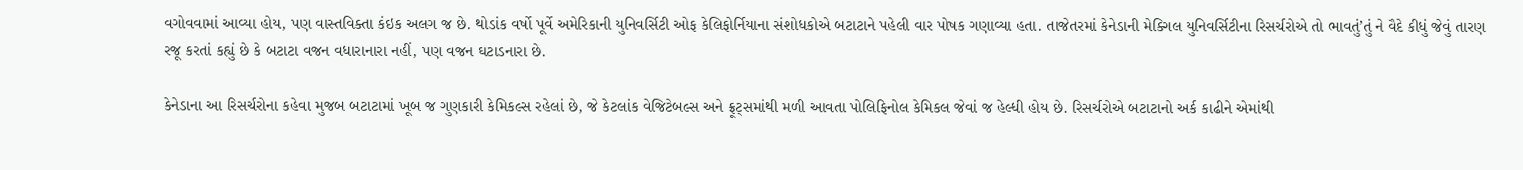વગોવવામાં આવ્યા હોય, પણ વાસ્તવિક્તા કંઇક અલગ જ છે. થોડાંક વર્ષો પૂર્વે અમેરિકાની યુનિવર્સિટી ઓફ કેલિફોર્નિયાના સંશોધકોએ બટાટાને પહેલી વાર પોષક ગણાવ્યા હતા. તાજેતરમાં કેનેડાની મેક્ગિલ યુનિવર્સિટીના રિસર્ચરોએ તો ભાવતું’તું ને વૈદે કીધું જેવું તારણ રજૂ કરતાં કહ્યું છે કે બટાટા વજન વધારાનારા નહીં, પણ વજન ઘટાડનારા છે.

કેનેડાના આ રિસર્ચરોના કહેવા મુજબ બટાટામાં ખૂબ જ ગુણકારી કેમિકલ્સ રહેલાં છે, જે કેટલાંક વેજિટેબલ્સ અને ફ્રૂટ્સમાંથી મળી આવતા પોલિફિનોલ કેમિકલ જેવાં જ હેલ્ધી હોય છે. રિસર્ચરોએ બટાટાનો અર્ક કાઢીને એમાંથી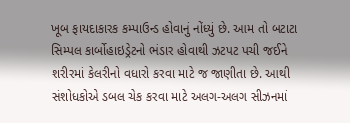ખૂબ ફાયદાકારક કમ્પાઉન્ડ હોવાનું નોંધ્યું છે. આમ તો બટાટા સિમ્પલ કાર્બોહાઇડ્રેટનો ભંડાર હોવાથી ઝટપટ પચી જઈને શરીરમાં કેલરીનો વધારો કરવા માટે જ જાણીતા છે. આથી સંશોધકોએ ડબલ ચેક કરવા માટે અલગ-અલગ સીઝનમાં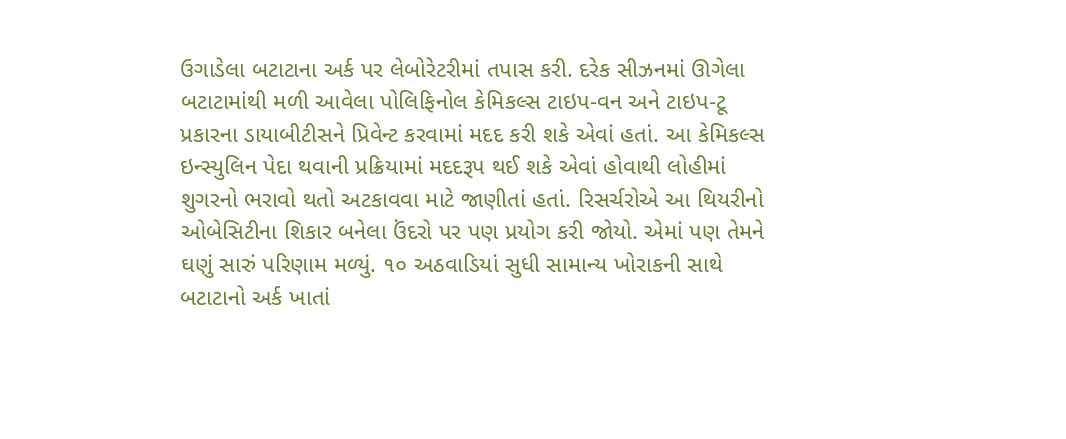ઉગાડેલા બટાટાના અર્ક પર લેબોરેટરીમાં તપાસ કરી. દરેક સીઝનમાં ઊગેલા બટાટામાંથી મળી આવેલા પોલિફિનોલ કેમિકલ્સ ટાઇપ-વન અને ટાઇપ-ટૂ પ્રકારના ડાયાબીટીસને પ્રિવેન્ટ કરવામાં મદદ કરી શકે એવાં હતાં. આ કેમિકલ્સ ઇન્સ્યુલિન પેદા થવાની પ્રક્રિયામાં મદદરૂપ થઈ શકે એવાં હોવાથી લોહીમાં શુગરનો ભરાવો થતો અટકાવવા માટે જાણીતાં હતાં. રિસર્ચરોએ આ થિયરીનો ઓબેસિટીના શિકાર બનેલા ઉંદરો પર પણ પ્રયોગ કરી જોયો. એમાં પણ તેમને ઘણું સારું પરિણામ મળ્યું. ૧૦ અઠવાડિયાં સુધી સામાન્ય ખોરાકની સાથે બટાટાનો અર્ક ખાતાં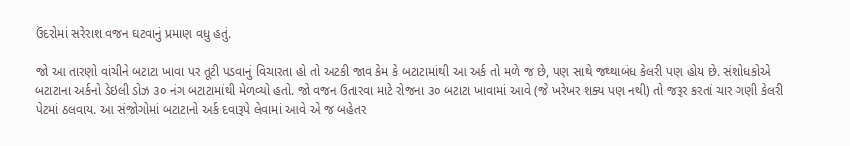ઉંદરોમાં સરેરાશ વજન ઘટવાનું પ્રમાણ વધુ હતું.

જો આ તારણો વાંચીને બટાટા ખાવા પર તૂટી પડવાનું વિચારતા હો તો અટકી જાવ કેમ કે બટાટામાંથી આ અર્ક તો મળે જ છે, પણ સાથે જથ્થાબંધ કેલરી પણ હોય છે. સંશોધકોએ બટાટાના અર્કનો ડેઇલી ડોઝ ૩૦ નંગ બટાટામાંથી મેળવ્યો હતો. જો વજન ઉતારવા માટે રોજના ૩૦ બટાટા ખાવામાં આવે (જે ખરેખર શક્ય પણ નથી) તો જરૂર કરતાં ચાર ગણી કેલરી પેટમાં ઠલવાય. આ સંજોગોમાં બટાટાનો અર્ક દવારૂપે લેવામાં આવે એ જ બહેતર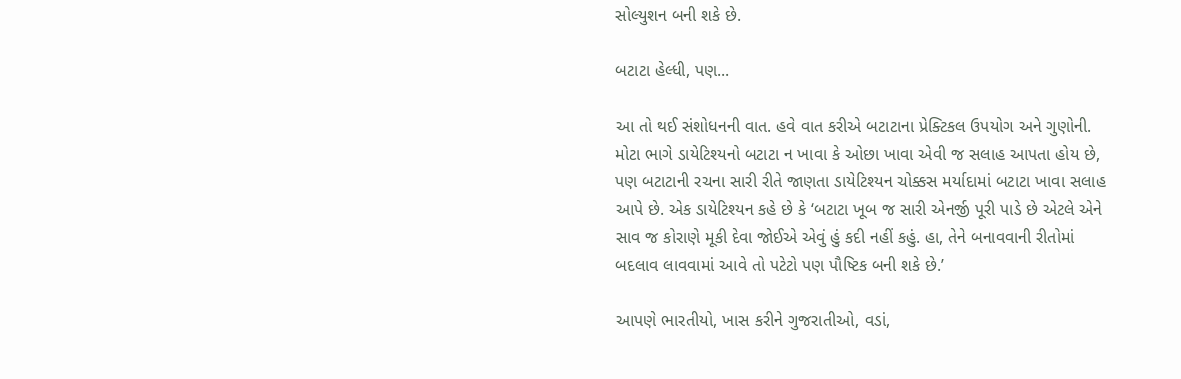સોલ્યુશન બની શકે છે.

બટાટા હેલ્ધી, પણ...

આ તો થઈ સંશોધનની વાત. હવે વાત કરીએ બટાટાના પ્રેક્ટિકલ ઉપયોગ અને ગુણોની. મોટા ભાગે ડાયેટિશ્યનો બટાટા ન ખાવા કે ઓછા ખાવા એવી જ સલાહ આપતા હોય છે, પણ બટાટાની રચના સારી રીતે જાણતા ડાયેટિશ્યન ચોક્કસ મર્યાદામાં બટાટા ખાવા સલાહ આપે છે. એક ડાયેટિશ્યન કહે છે કે ‘બટાટા ખૂબ જ સારી એનર્જી પૂરી પાડે છે એટલે એને સાવ જ કોરાણે મૂકી દેવા જોઈએ એવું હું કદી નહીં કહું. હા, તેને બનાવવાની રીતોમાં બદલાવ લાવવામાં આવે તો પટેટો પણ પૌષ્ટિક બની શકે છે.’

આપણે ભારતીયો, ખાસ કરીને ગુજરાતીઓ, વડાં,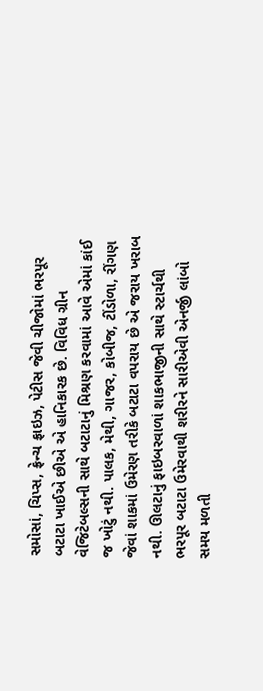સમોસાં, ચિપ્સ, ફ્રેન્ચ ફ્રાઇઝ, પેટીસ જેવી ચીજોમાં ભરપૂર બટાટા ખાઈએ છીએ એ હાનિકારક છે. વિવિધ ગ્રીન વેજિટેબલ્સની સાથે બટાટાનું મિશ્રણ કરવામાં આવે એમાં કાંઈ જ ખોટું નથી. પાલક, મેથી, ગાજર, કોબીજ, ટીંડોળા, રીંગણ જેવાં શાકમાં ઉમેરણ તરીકે બટાટા વપરાય છે એ જરાય ખરાબ નથી. ઊલટાનું ફાઇબરવાળાં શાકભાજીની સાથે સ્ટાર્ચથી ભરપૂર બટાટા ઉમેરવાથી શરીરને સારીએવી એનર્જી લાંબો સમય મળતી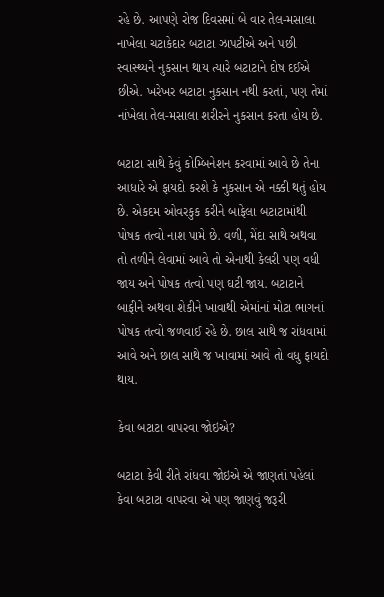રહે છે. આપણે રોજ દિવસમાં બે વાર તેલ-મસાલા નાખેલા ચટાકેદાર બટાટા ઝાપટીએ અને પછી સ્વાસ્થ્યને નુકસાન થાય ત્યારે બટાટાને દોષ દઈએ છીએ. ખરેખર બટાટા નુકસાન નથી કરતાં, પણ તેમાં નાંખેલા તેલ-મસાલા શરીરને નુકસાન કરતા હોય છે.

બટાટા સાથે કેવું કોમ્બિનેશન કરવામાં આવે છે તેના આધારે એ ફાયદો કરશે કે નુકસાન એ નક્કી થતું હોય છે. એકદમ ઓવરકુક કરીને બાફેલા બટાટામાંથી પોષક તત્વો નાશ પામે છે. વળી, મેંદા સાથે અથવા તો તળીને લેવામાં આવે તો એનાથી કેલરી પણ વધી જાય અને પોષક તત્વો પણ ઘટી જાય. બટાટાને બાફીને અથવા શેકીને ખાવાથી એમાંનાં મોટા ભાગનાં પોષક તત્વો જળવાઈ રહે છે. છાલ સાથે જ રાંધવામાં આવે અને છાલ સાથે જ ખાવામાં આવે તો વધુ ફાયદો થાય.

કેવા બટાટા વાપરવા જોઇએ?

બટાટા કેવી રીતે રાંધવા જોઇએ એ જાણતાં પહેલાં કેવા બટાટા વાપરવા એ પણ જાણવું જરૂરી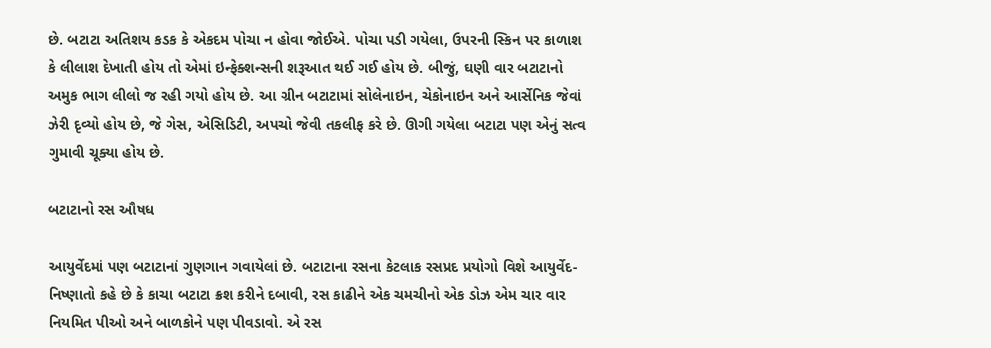છે. બટાટા અતિશય કડક કે એકદમ પોચા ન હોવા જોઈએ. પોચા પડી ગયેલા, ઉપરની સ્કિન પર કાળાશ કે લીલાશ દેખાતી હોય તો એમાં ઇન્ફેક્શન્સની શરૂઆત થઈ ગઈ હોય છે. બીજું, ઘણી વાર બટાટાનો અમુક ભાગ લીલો જ રહી ગયો હોય છે. આ ગ્રીન બટાટામાં સોલેનાઇન, ચેકોનાઇન અને આર્સેનિક જેવાં ઝેરી દૃવ્યો હોય છે, જે ગેસ, એસિડિટી, અપચો જેવી તકલીફ કરે છે. ઊગી ગયેલા બટાટા પણ એનું સત્વ ગુમાવી ચૂક્યા હોય છે.

બટાટાનો રસ ઔષધ

આયુર્વેદમાં પણ બટાટાનાં ગુણગાન ગવાયેલાં છે. બટાટાના રસના કેટલાક રસપ્રદ પ્રયોગો વિશે આયુર્વેદ-નિષ્ણાતો કહે છે કે કાચા બટાટા ક્રશ કરીને દબાવી, રસ કાઢીને એક ચમચીનો એક ડોઝ એમ ચાર વાર નિયમિત પીઓ અને બાળકોને પણ પીવડાવો. એ રસ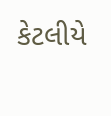કેટલીયે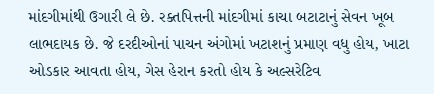માંદગીમાંથી ઉગારી લે છે. રક્તપિત્તની માંદગીમાં કાચા બટાટાનું સેવન ખૂબ લાભદાયક છે. જે દરદીઓનાં પાચન અંગોમાં ખટાશનું પ્રમાણ વધુ હોય, ખાટા ઓડકાર આવતા હોય, ગેસ હેરાન કરતો હોય કે અલ્સરેટિવ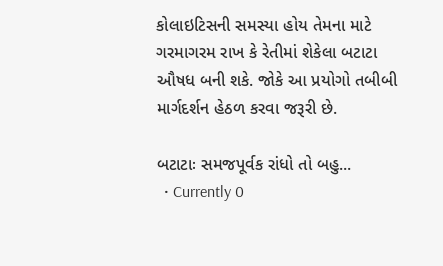કોલાઇટિસની સમસ્યા હોય તેમના માટે ગરમાગરમ રાખ કે રેતીમાં શેકેલા બટાટા ઔષધ બની શકે. જોકે આ પ્રયોગો તબીબી માર્ગદર્શન હેઠળ કરવા જરૂરી છે.

બટાટાઃ સમજપૂર્વક રાંધો તો બહુ...
  • Currently 0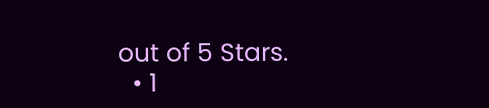out of 5 Stars.
  • 1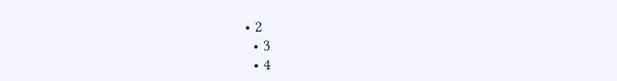• 2
  • 3
  • 4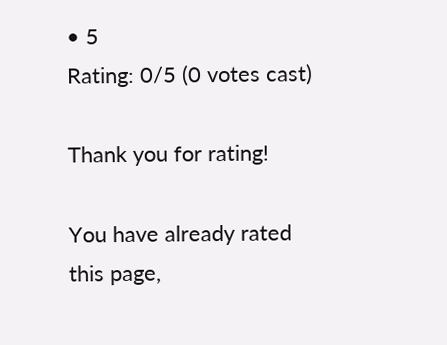• 5
Rating: 0/5 (0 votes cast)

Thank you for rating!

You have already rated this page,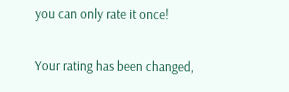you can only rate it once!

Your rating has been changed,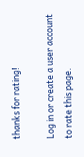thanks for rating!

Log in or create a user account to rate this page.